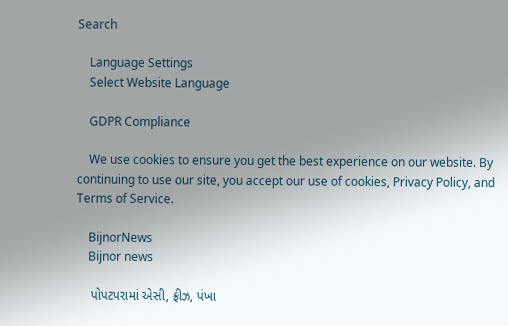Search

    Language Settings
    Select Website Language

    GDPR Compliance

    We use cookies to ensure you get the best experience on our website. By continuing to use our site, you accept our use of cookies, Privacy Policy, and Terms of Service.

    BijnorNews
    Bijnor news

    પોપટપરામાં એસી, ફ્રીઝ, પંખા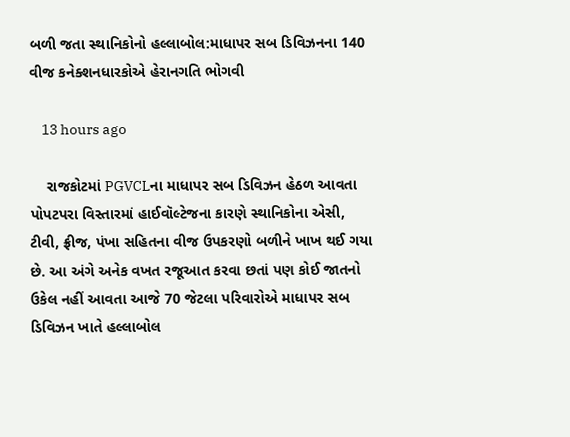બળી જતા સ્થાનિકોનો હલ્લાબોલ:માધાપર સબ ડિવિઝનના 140 વીજ કનેક્શનધારકોએ હેરાનગતિ ભોગવી

    13 hours ago

    રાજકોટમાં PGVCLના માધાપર સબ ડિવિઝન હેઠળ આવતા પોપટપરા વિસ્તારમાં હાઈવૉલ્ટેજના કારણે સ્થાનિકોના એસી, ટીવી, ફ્રીજ, પંખા સહિતના વીજ ઉપકરણો બળીને ખાખ થઈ ગયા છે. આ અંગે અનેક વખત રજૂઆત કરવા છતાં પણ કોઈ જાતનો ઉકેલ નહીં આવતા આજે 70 જેટલા પરિવારોએ માધાપર સબ ડિવિઝન ખાતે હલ્લાબોલ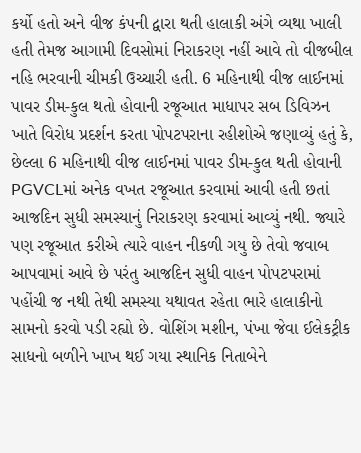કર્યો હતો અને વીજ કંપની દ્વારા થતી હાલાકી અંગે વ્યથા ખાલી હતી તેમજ આગામી દિવસોમાં નિરાકરણ નહીં આવે તો વીજબીલ નહિ ભરવાની ચીમકી ઉચ્ચારી હતી. 6 મહિનાથી વીજ લાઈનમાં પાવર ડીમ-કુલ થતો હોવાની રજૂઆત માધાપર સબ ડિવિઝન ખાતે વિરોધ પ્રદર્શન કરતા પોપટપરાના રહીશોએ જણાવ્યું હતું કે, છેલ્લા 6 મહિનાથી વીજ લાઈનમાં પાવર ડીમ-કુલ થતી હોવાની PGVCLમાં અનેક વખત રજૂઆત કરવામાં આવી હતી છતાં આજદિન સુધી સમસ્યાનું નિરાકરણ કરવામાં આવ્યું નથી. જ્યારે પણ રજૂઆત કરીએ ત્યારે વાહન નીકળી ગયુ છે તેવો જવાબ આપવામાં આવે છે પરંતુ આજદિન સુધી વાહન પોપટપરામાં પહોંચી જ નથી તેથી સમસ્યા યથાવત રહેતા ભારે હાલાકીનો સામનો કરવો પડી રહ્યો છે. વોશિંગ મશીન, પંખા જેવા ઈલેકટ્રીક સાધનો બળીને ખાખ થઈ ગયા સ્થાનિક નિતાબેને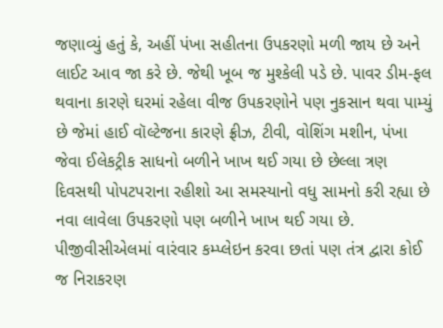જણાવ્યું હતું કે, અહીં પંખા સહીતના ઉપકરણો મળી જાય છે અને લાઈટ આવ જા કરે છે. જેથી ખૂબ જ મુશ્કેલી પડે છે. પાવર ડીમ-ફલ થવાના કારણે ઘરમાં રહેલા વીજ ઉપકરણોને પણ નુકસાન થવા પામ્યું છે જેમાં હાઈ વૉલ્ટેજના કારણે ફ્રીઝ, ટીવી, વોશિંગ મશીન, પંખા જેવા ઈલેકટ્રીક સાધનો બળીને ખાખ થઈ ગયા છે છેલ્લા ત્રણ દિવસથી પોપટપરાના રહીશો આ સમસ્યાનો વધુ સામનો કરી રહ્યા છે નવા લાવેલા ઉપકરણો પણ બળીને ખાખ થઈ ગયા છે. પીજીવીસીએલમાં વારંવાર કમ્પ્લેઇન કરવા છતાં પણ તંત્ર દ્વારા કોઈ જ નિરાકરણ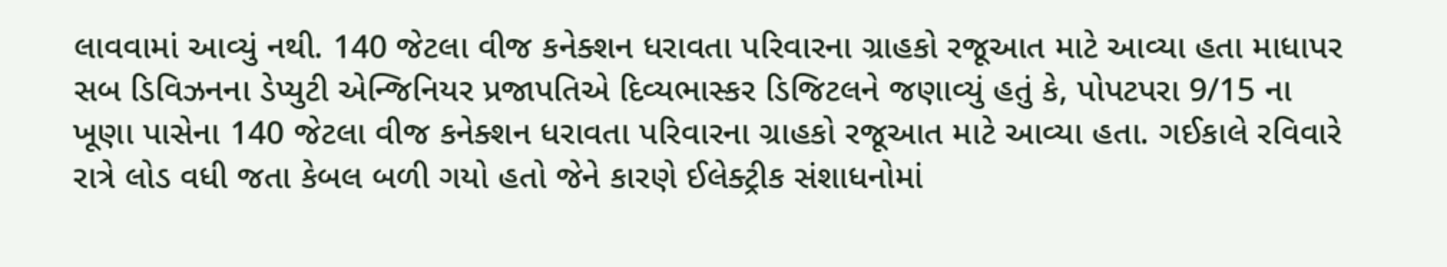લાવવામાં આવ્યું નથી. 140 જેટલા વીજ કનેક્શન ધરાવતા પરિવારના ગ્રાહકો રજૂઆત માટે આવ્યા હતા માધાપર સબ ડિવિઝનના ડેપ્યુટી એન્જિનિયર પ્રજાપતિએ દિવ્યભાસ્કર ડિજિટલને જણાવ્યું હતું કે, પોપટપરા 9/15 ના ખૂણા પાસેના 140 જેટલા વીજ કનેક્શન ધરાવતા પરિવારના ગ્રાહકો રજૂઆત માટે આવ્યા હતા. ગઈકાલે રવિવારે રાત્રે લોડ વધી જતા કેબલ બળી ગયો હતો જેને કારણે ઈલેક્ટ્રીક સંશાધનોમાં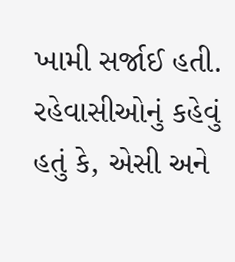ખામી સર્જાઈ હતી. રહેવાસીઓનું કહેવું હતું કે, એસી અને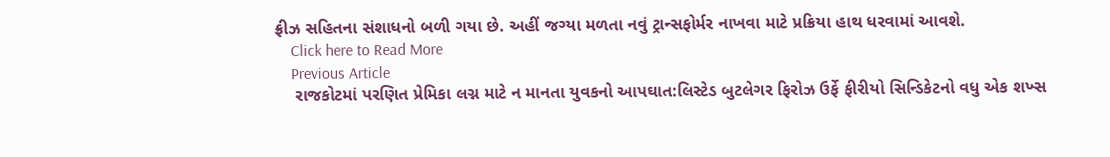ફ્રીઝ સહિતના સંશાધનો બળી ગયા છે. અહીં જગ્યા મળતા નવું ટ્રાન્સફોર્મર નાખવા માટે પ્રક્રિયા હાથ ધરવામાં આવશે.
    Click here to Read More
    Previous Article
    રાજકોટમાં પરણિત પ્રેમિકા લગ્ન માટે ન માનતા યુવકનો આપઘાત:લિસ્ટેડ બુટલેગર ફિરોઝ ઉર્ફે ફીરીયો સિન્ડિકેટનો વધુ એક શખ્સ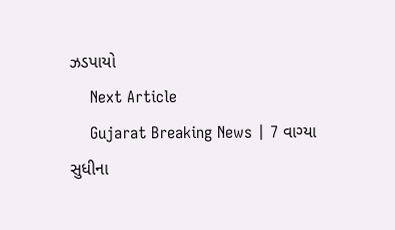ઝડપાયો
    Next Article
    Gujarat Breaking News | 7 વાગ્યા સુધીના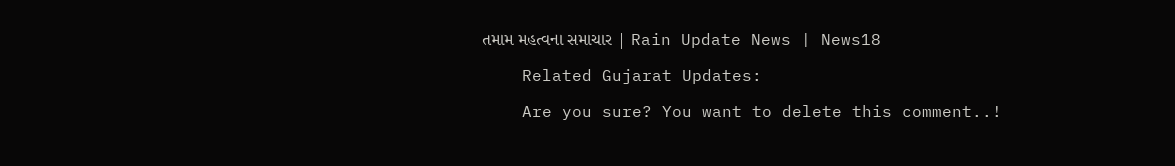તમામ મહત્વના સમાચાર | Rain Update News | News18

    Related Gujarat Updates:

    Are you sure? You want to delete this comment..!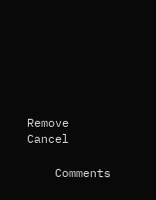Remove Cancel

    Comments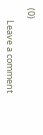(0)

      Leave a comment